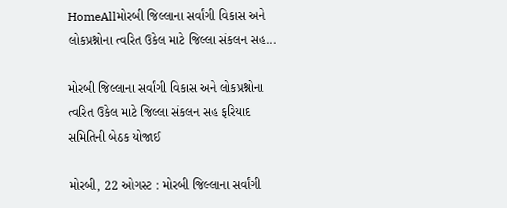HomeAllમોરબી જિલ્લાના સર્વાંગી વિકાસ અને લોકપ્રશ્નોના ત્વરિત ઉકેલ માટે જિલ્લા સંકલન સહ...

મોરબી જિલ્લાના સર્વાંગી વિકાસ અને લોકપ્રશ્નોના ત્વરિત ઉકેલ માટે જિલ્લા સંકલન સહ ફરિયાદ સમિતિની બેઠક યોજાઈ

મોરબી, 22 ઓગસ્ટ : મોરબી જિલ્લાના સર્વાંગી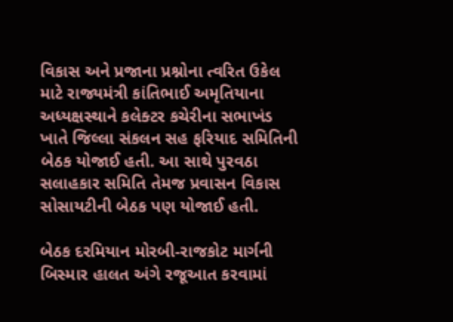વિકાસ અને પ્રજાના પ્રશ્નોના ત્વરિત ઉકેલ માટે રાજ્યમંત્રી કાંતિભાઈ અમૃતિયાના અધ્યક્ષસ્થાને કલેક્ટર કચેરીના સભાખંડ ખાતે જિલ્લા સંકલન સહ ફરિયાદ સમિતિની બેઠક યોજાઈ હતી. આ સાથે પુરવઠા સલાહકાર સમિતિ તેમજ પ્રવાસન વિકાસ સોસાયટીની બેઠક પણ યોજાઈ હતી.

બેઠક દરમિયાન મોરબી-રાજકોટ માર્ગની બિસ્માર હાલત અંગે રજૂઆત કરવામાં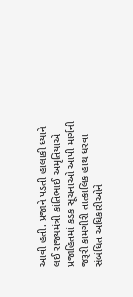આવી હતી. પ્રજાને પડતી હાલાકી ધ્યાને લઈ રાજ્યમંત્રી કાંતિભાઈ અમૃતિયાએ પ્રજાહિતમાં કડક સૂચનાઓ આપી માર્ગની જરૂરી કામગીરી તાત્કાલિક હાથ ધરવા સંબંધિત અધિકારીઓને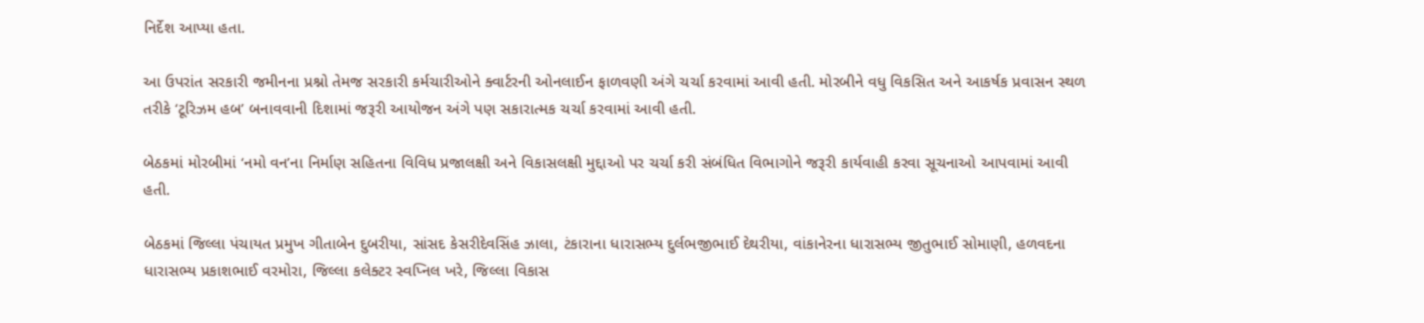નિર્દેશ આપ્યા હતા.

આ ઉપરાંત સરકારી જમીનના પ્રશ્નો તેમજ સરકારી કર્મચારીઓને ક્વાર્ટરની ઓનલાઈન ફાળવણી અંગે ચર્ચા કરવામાં આવી હતી. મોરબીને વધુ વિકસિત અને આકર્ષક પ્રવાસન સ્થળ તરીકે ‘ટૂરિઝમ હબ’ બનાવવાની દિશામાં જરૂરી આયોજન અંગે પણ સકારાત્મક ચર્ચા કરવામાં આવી હતી.

બેઠકમાં મોરબીમાં ‘નમો વન’ના નિર્માણ સહિતના વિવિધ પ્રજાલક્ષી અને વિકાસલક્ષી મુદ્દાઓ પર ચર્ચા કરી સંબંધિત વિભાગોને જરૂરી કાર્યવાહી કરવા સૂચનાઓ આપવામાં આવી હતી.

બેઠકમાં જિલ્લા પંચાયત પ્રમુખ ગીતાબેન દુબરીયા, સાંસદ કેસરીદેવસિંહ ઝાલા, ટંકારાના ધારાસભ્ય દુર્લભજીભાઈ દેથરીયા, વાંકાનેરના ધારાસભ્ય જીતુભાઈ સોમાણી, હળવદના ધારાસભ્ય પ્રકાશભાઈ વરમોરા, જિલ્લા કલેક્ટર સ્વપ્નિલ ખરે, જિલ્લા વિકાસ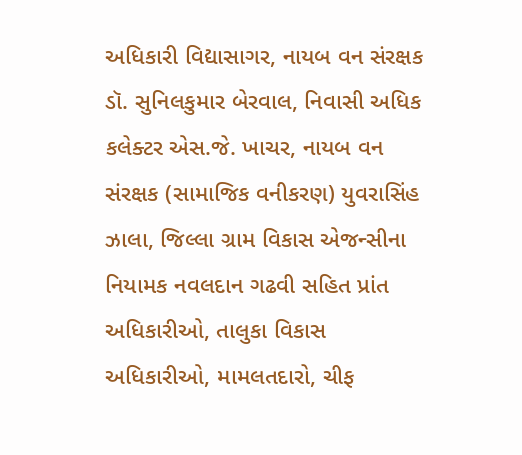અધિકારી વિદ્યાસાગર, નાયબ વન સંરક્ષક ડૉ. સુનિલકુમાર બેરવાલ, નિવાસી અધિક કલેક્ટર એસ.જે. ખાચર, નાયબ વન સંરક્ષક (સામાજિક વનીકરણ) યુવરાસિંહ ઝાલા, જિલ્લા ગ્રામ વિકાસ એજન્સીના નિયામક નવલદાન ગઢવી સહિત પ્રાંત અધિકારીઓ, તાલુકા વિકાસ અધિકારીઓ, મામલતદારો, ચીફ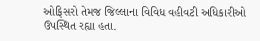ઓફિસરો તેમજ જિલ્લાના વિવિધ વહીવટી અધિકારીઓ ઉપસ્થિત રહ્યા હતા.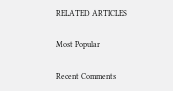RELATED ARTICLES

Most Popular

Recent Comments